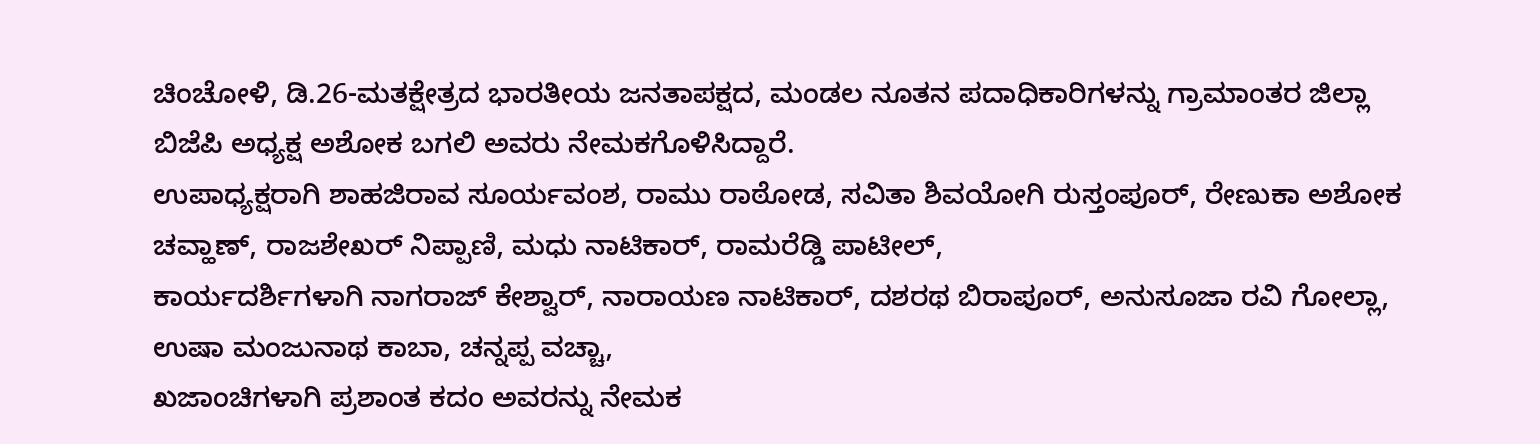ಚಿಂಚೋಳಿ, ಡಿ.26-ಮತಕ್ಷೇತ್ರದ ಭಾರತೀಯ ಜನತಾಪಕ್ಷದ, ಮಂಡಲ ನೂತನ ಪದಾಧಿಕಾರಿಗಳನ್ನು ಗ್ರಾಮಾಂತರ ಜಿಲ್ಲಾ ಬಿಜೆಪಿ ಅಧ್ಯಕ್ಷ ಅಶೋಕ ಬಗಲಿ ಅವರು ನೇಮಕಗೊಳಿಸಿದ್ದಾರೆ.
ಉಪಾಧ್ಯಕ್ಷರಾಗಿ ಶಾಹಜಿರಾವ ಸೂರ್ಯವಂಶ, ರಾಮು ರಾಠೋಡ, ಸವಿತಾ ಶಿವಯೋಗಿ ರುಸ್ತಂಪೂರ್, ರೇಣುಕಾ ಅಶೋಕ ಚವ್ಹಾಣ್, ರಾಜಶೇಖರ್ ನಿಪ್ಪಾಣಿ, ಮಧು ನಾಟಿಕಾರ್, ರಾಮರೆಡ್ಡಿ ಪಾಟೀಲ್,
ಕಾರ್ಯದರ್ಶಿಗಳಾಗಿ ನಾಗರಾಜ್ ಕೇಶ್ವಾರ್, ನಾರಾಯಣ ನಾಟಿಕಾರ್, ದಶರಥ ಬಿರಾಪೂರ್, ಅನುಸೂಜಾ ರವಿ ಗೋಲ್ಲಾ, ಉಷಾ ಮಂಜುನಾಥ ಕಾಬಾ, ಚನ್ನಪ್ಪ ವಚ್ಚಾ,
ಖಜಾಂಚಿಗಳಾಗಿ ಪ್ರಶಾಂತ ಕದಂ ಅವರನ್ನು ನೇಮಕ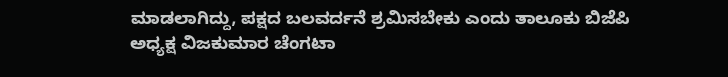ಮಾಡಲಾಗಿದ್ದು, ಪಕ್ಷದ ಬಲವರ್ದನೆ ಶ್ರಮಿಸಬೇಕು ಎಂದು ತಾಲೂಕು ಬಿಜೆಪಿ ಅಧ್ಯಕ್ಷ ವಿಜಕುಮಾರ ಚೆಂಗಟಾ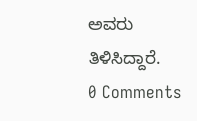ಅವರು ತಿಳಿಸಿದ್ದಾರೆ.
0 Comments